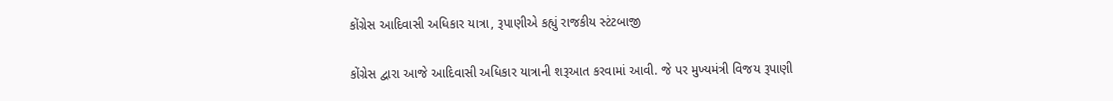કોંગ્રેસ આદિવાસી અધિકાર યાત્રા, રૂપાણીએ કહ્યું રાજકીય સ્ટંટબાજી

કોંગ્રેસ દ્વારા આજે આદિવાસી અધિકાર યાત્રાની શરૂઆત કરવામાં આવી. જે પર મુખ્યમંત્રી વિજય રૂપાણી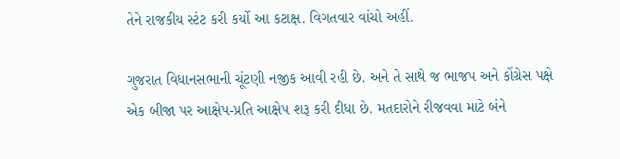તેને રાજકીય સ્ટંટ કરી કર્યો આ કટાક્ષ. વિગતવાર વાંચો અહીં.

ગુજરાત વિધાનસભાની ચૂંટણી નજીક આવી રહી છે. અને તે સાથે જ ભાજપ અને કોંગ્રેસ પક્ષે એક બીજા પર આક્ષેપ-પ્રતિ આક્ષેપ શરૂ કરી દીધા છે. મતદારોને રીજવવા માટે બંને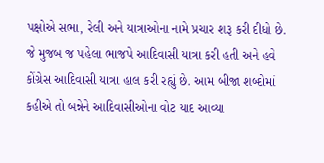પક્ષોએ સભા, રેલી અને યાત્રાઓના નામે પ્રચાર શરૂ કરી દીધો છે. જે મુજબ જ પહેલા ભાજપે આદિવાસી યાત્રા કરી હતી અને હવે કોંગ્રેસ આદિવાસી યાત્રા હાલ કરી રહ્યું છે. આમ બીજા શબ્દોમાં કહીએ તો બન્નેને આદિવાસીઓના વોટ યાદ આવ્યા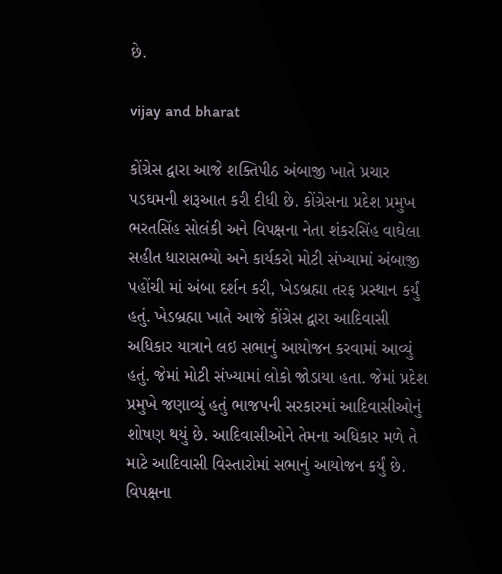છે.

vijay and bharat

કોંગ્રેસ દ્વારા આજે શક્તિપીઠ અંબાજી ખાતે પ્રચાર પડઘમની શરૂઆત કરી દીધી છે. કોંગ્રેસના પ્રદેશ પ્રમુખ ભરતસિંહ સોલંકી અને વિપક્ષના નેતા શંકરસિંહ વાઘેલા સહીત ધારાસભ્યો અને કાર્યકરો મોટી સંખ્યામાં અંબાજી પહોંચી માં અંબા દર્શન કરી, ખેડબ્રહ્મા તરફ પ્રસ્થાન કર્યું હતું. ખેડબ્રહ્મા ખાતે આજે કોંગ્રેસ દ્વારા આદિવાસી અધિકાર યાત્રાને લઇ સભાનું આયોજન કરવામાં આવ્યું હતું. જેમાં મોટી સંખ્યામાં લોકો જોડાયા હતા. જેમાં પ્રદેશ પ્રમુખે જણાવ્યું હતું ભાજપની સરકારમાં આદિવાસીઓનું શોષણ થયું છે. આદિવાસીઓને તેમના અધિકાર મળે તે માટે આદિવાસી વિસ્તારોમાં સભાનું આયોજન કર્યું છે. વિપક્ષના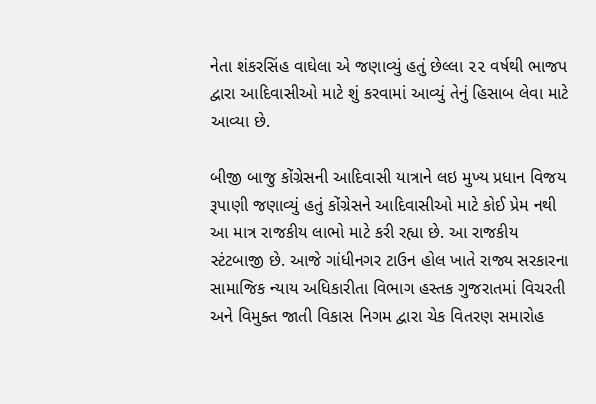નેતા શંકરસિંહ વાઘેલા એ જણાવ્યું હતું છેલ્લા ૨૨ વર્ષથી ભાજપ દ્વારા આદિવાસીઓ માટે શું કરવામાં આવ્યું તેનું હિસાબ લેવા માટે આવ્યા છે.

બીજી બાજુ કોંગ્રેસની આદિવાસી યાત્રાને લઇ મુખ્ય પ્રધાન વિજય રૂપાણી જણાવ્યું હતું કોંગ્રેસને આદિવાસીઓ માટે કોઈ પ્રેમ નથી આ માત્ર રાજકીય લાભો માટે કરી રહ્યા છે. આ રાજકીય સ્ટંટબાજી છે. આજે ગાંધીનગર ટાઉન હોલ ખાતે રાજ્ય સરકારના સામાજિક ન્યાય અધિકારીતા વિભાગ હસ્તક ગુજરાતમાં વિચરતી અને વિમુક્ત જાતી વિકાસ નિગમ દ્વારા ચેક વિતરણ સમારોહ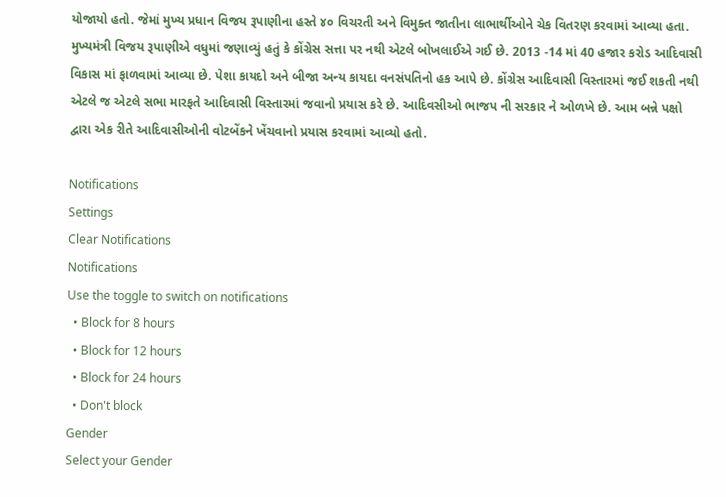યોજાયો હતો. જેમાં મુખ્ય પ્રધાન વિજય રૂપાણીના હસ્તે ૪૦ વિચરતી અને વિમુક્ત જાતીના લાભાર્થીઓને ચેક વિતરણ કરવામાં આવ્યા હતા.
મુખ્યમંત્રી વિજય રૂપાણીએ વધુમાં જણાવ્યું હતું કે કોંગ્રેસ સત્તા પર નથી એટલે બોખલાઈએ ગઈ છે. 2013 -14 માં 40 હજાર કરોડ આદિવાસી વિકાસ માં ફાળવામાં આવ્યા છે. પેશા કાયદો અને બીજા અન્ય કાયદા વનસંપતિનો હક આપે છે. કોંગ્રેસ આદિવાસી વિસ્તારમાં જઈ શકતી નથી એટલે જ એટલે સભા મારફતે આદિવાસી વિસ્તારમાં જવાનો પ્રયાસ કરે છે. આદિવસીઓ ભાજપ ની સરકાર ને ઓળખે છે. આમ બન્ને પક્ષો દ્વારા એક રીતે આદિવાસીઓની વોટબેંકને ખેંચવાનો પ્રયાસ કરવામાં આવ્યો હતો.

Notifications
Settings
Clear Notifications
Notifications
Use the toggle to switch on notifications
  • Block for 8 hours
  • Block for 12 hours
  • Block for 24 hours
  • Don't block
Gender
Select your Gender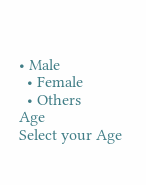• Male
  • Female
  • Others
Age
Select your Age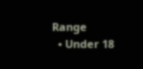Range
  • Under 18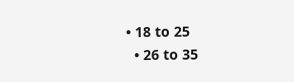• 18 to 25
  • 26 to 35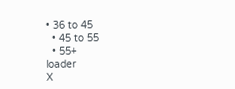• 36 to 45
  • 45 to 55
  • 55+
loader
X